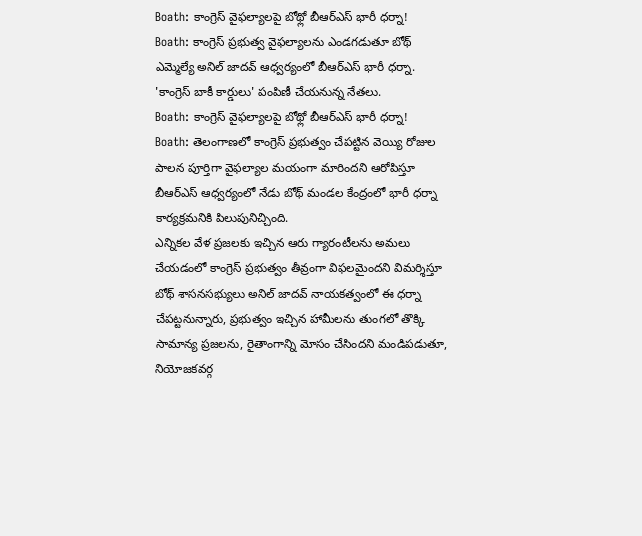Boath: కాంగ్రెస్ వైఫల్యాలపై బోథ్లో బీఆర్ఎస్ భారీ ధర్నా!
Boath: కాంగ్రెస్ ప్రభుత్వ వైఫల్యాలను ఎండగడుతూ బోథ్ ఎమ్మెల్యే అనిల్ జాదవ్ ఆధ్వర్యంలో బీఆర్ఎస్ భారీ ధర్నా. 'కాంగ్రెస్ బాకీ కార్డులు' పంపిణీ చేయనున్న నేతలు.
Boath: కాంగ్రెస్ వైఫల్యాలపై బోథ్లో బీఆర్ఎస్ భారీ ధర్నా!
Boath: తెలంగాణలో కాంగ్రెస్ ప్రభుత్వం చేపట్టిన వెయ్యి రోజుల పాలన పూర్తిగా వైఫల్యాల మయంగా మారిందని ఆరోపిస్తూ బీఆర్ఎస్ ఆధ్వర్యంలో నేడు బోథ్ మండల కేంద్రంలో భారీ ధర్నా కార్యక్రమనికి పిలుపునిచ్చింది.
ఎన్నికల వేళ ప్రజలకు ఇచ్చిన ఆరు గ్యారంటీలను అమలు చేయడంలో కాంగ్రెస్ ప్రభుత్వం తీవ్రంగా విఫలమైందని విమర్శిస్తూ బోథ్ శాసనసభ్యులు అనిల్ జాదవ్ నాయకత్వంలో ఈ ధర్నా చేపట్టనున్నారు, ప్రభుత్వం ఇచ్చిన హామీలను తుంగలో తొక్కి సామాన్య ప్రజలను, రైతాంగాన్ని మోసం చేసిందని మండిపడుతూ, నియోజకవర్గ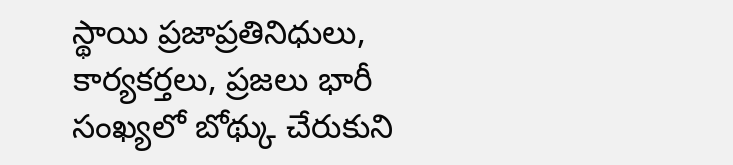స్థాయి ప్రజాప్రతినిధులు, కార్యకర్తలు, ప్రజలు భారీ సంఖ్యలో బోథ్కు చేరుకుని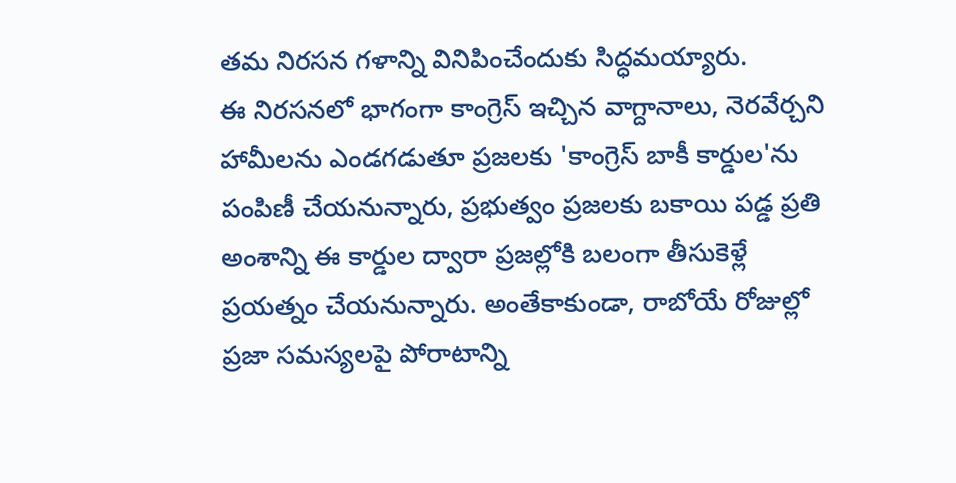తమ నిరసన గళాన్ని వినిపించేందుకు సిద్ధమయ్యారు.
ఈ నిరసనలో భాగంగా కాంగ్రెస్ ఇచ్చిన వాగ్దానాలు, నెరవేర్చని హామీలను ఎండగడుతూ ప్రజలకు 'కాంగ్రెస్ బాకీ కార్డుల'ను పంపిణీ చేయనున్నారు, ప్రభుత్వం ప్రజలకు బకాయి పడ్డ ప్రతి అంశాన్ని ఈ కార్డుల ద్వారా ప్రజల్లోకి బలంగా తీసుకెళ్లే ప్రయత్నం చేయనున్నారు. అంతేకాకుండా, రాబోయే రోజుల్లో ప్రజా సమస్యలపై పోరాటాన్ని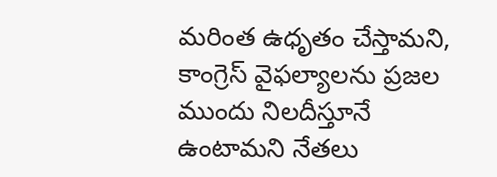మరింత ఉధృతం చేస్తామని, కాంగ్రెస్ వైఫల్యాలను ప్రజల ముందు నిలదీస్తూనే ఉంటామని నేతలు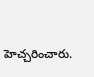హెచ్చరించారు.